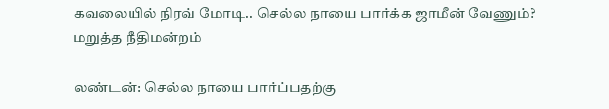கவலையில் நிரவ் மோடி.. செல்ல நாயை பார்க்க ஜாமீன் வேணும்? மறுத்த நீதிமன்றம்

லண்டன்: செல்ல நாயை பார்ப்பதற்கு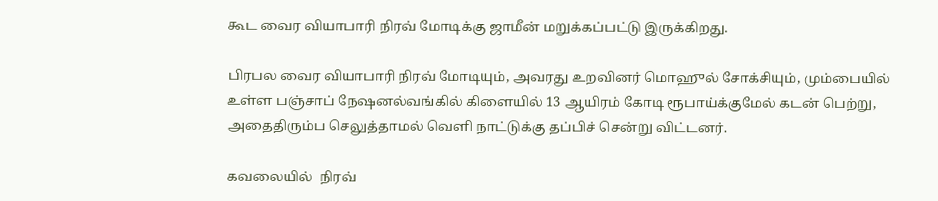கூட வைர வியாபாரி நிரவ் மோடிக்கு ஜாமீன் மறுக்கப்பட்டு இருக்கிறது.

பிரபல வைர வியாபாரி நிரவ் மோடியும், அவரது உறவினர் மொஹுல் சோக்சியும், மும்பையில் உள்ள பஞ்சாப் நேஷனல்வங்கில் கிளையில் 13 ஆயிரம் கோடி ரூபாய்க்குமேல் கடன் பெற்று, அதைதிரும்ப செலுத்தாமல் வெளி நாட்டுக்கு தப்பிச் சென்று விட்டனர்.

கவலையில்  நிரவ்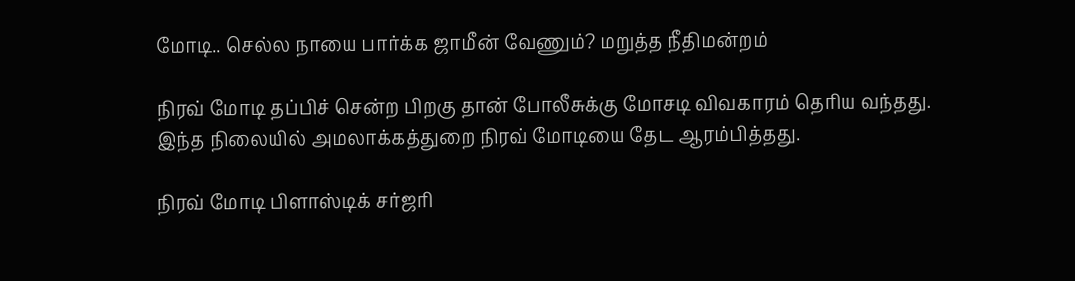மோடி.. செல்ல நாயை பார்க்க ஜாமீன் வேணும்? மறுத்த நீதிமன்றம்

நிரவ் மோடி தப்பிச் சென்ற பிறகு தான் போலீசுக்கு மோசடி விவகாரம் தெரிய வந்தது. இந்த நிலையில் அமலாக்கத்துறை நிரவ் மோடியை தேட ஆரம்பித்தது.

நிரவ் மோடி பிளாஸ்டிக் சர்ஜரி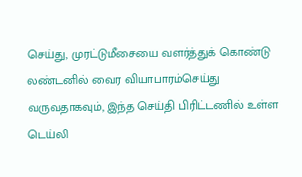செய்து, முரட்டுமீசையை வளர்த்துக் கொண்டு லண்டனில் வைர வியாபாரம்செய்து வருவதாகவும், இந்த செய்தி பிரிட்டணில் உள்ள டெய்லி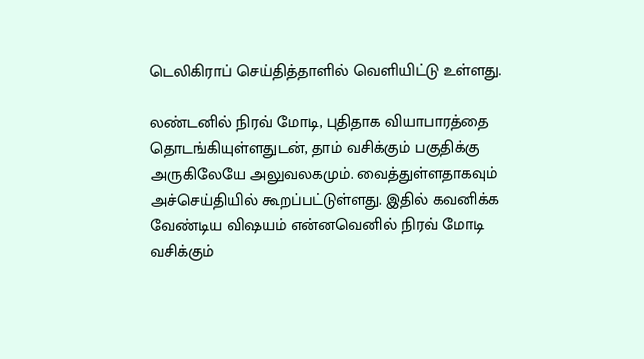டெலிகிராப் செய்தித்தாளில் வெளியிட்டு உள்ளது.

லண்டனில் நிரவ் மோடி, புதிதாக வியாபாரத்தை தொடங்கியுள்ளதுடன், தாம் வசிக்கும் பகுதிக்கு அருகிலேயே அலுவலகமும். வைத்துள்ளதாகவும் அச்செய்தியில் கூறப்பட்டுள்ளது. இதில் கவனிக்க வேண்டிய விஷயம் என்னவெனில் நிரவ் மோடி வசிக்கும்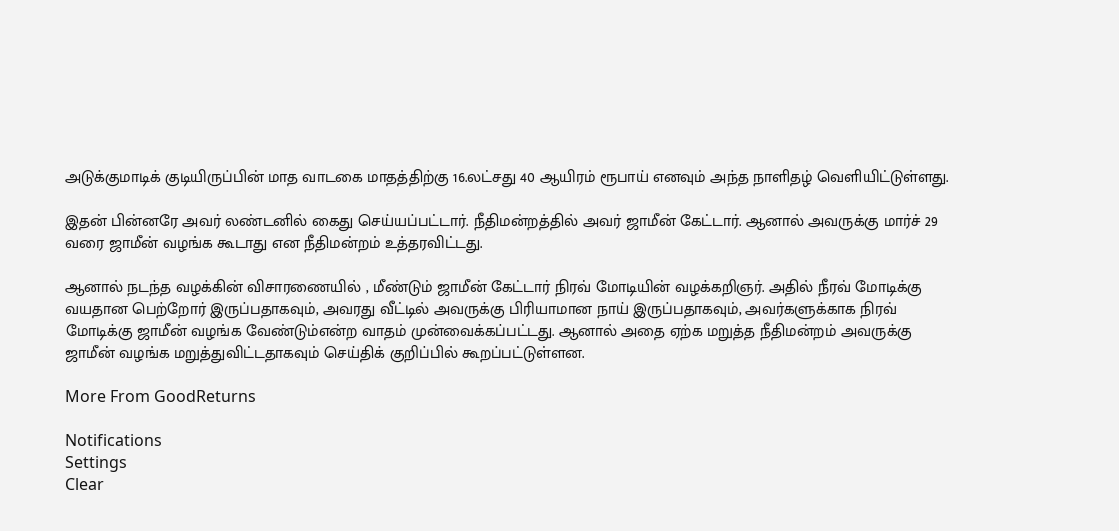அடுக்குமாடிக் குடியிருப்பின் மாத வாடகை மாதத்திற்கு 16.லட்சது 40 ஆயிரம் ரூபாய் எனவும் அந்த நாளிதழ் வெளியிட்டுள்ளது.

இதன் பின்னரே அவர் லண்டனில் கைது செய்யப்பட்டார். நீதிமன்றத்தில் அவர் ஜாமீன் கேட்டார். ஆனால் அவருக்கு மார்ச் 29 வரை ஜாமீன் வழங்க கூடாது என நீதிமன்றம் உத்தரவிட்டது.

ஆனால் நடந்த வழக்கின் விசாரணையில் , மீண்டும் ஜாமீன் கேட்டார் நிரவ் மோடியின் வழக்கறிஞர். அதில் நீரவ் மோடிக்கு வயதான பெற்றோர் இருப்பதாகவும், அவரது வீட்டில் அவருக்கு பிரியாமான நாய் இருப்பதாகவும், அவர்களுக்காக நிரவ் மோடிக்கு ஜாமீன் வழங்க வேண்டும்என்ற வாதம் முன்வைக்கப்பட்டது. ஆனால் அதை ஏற்க மறுத்த நீதிமன்றம் அவருக்கு ஜாமீன் வழங்க மறுத்துவிட்டதாகவும் செய்திக் குறிப்பில் கூறப்பட்டுள்ளன.

More From GoodReturns

Notifications
Settings
Clear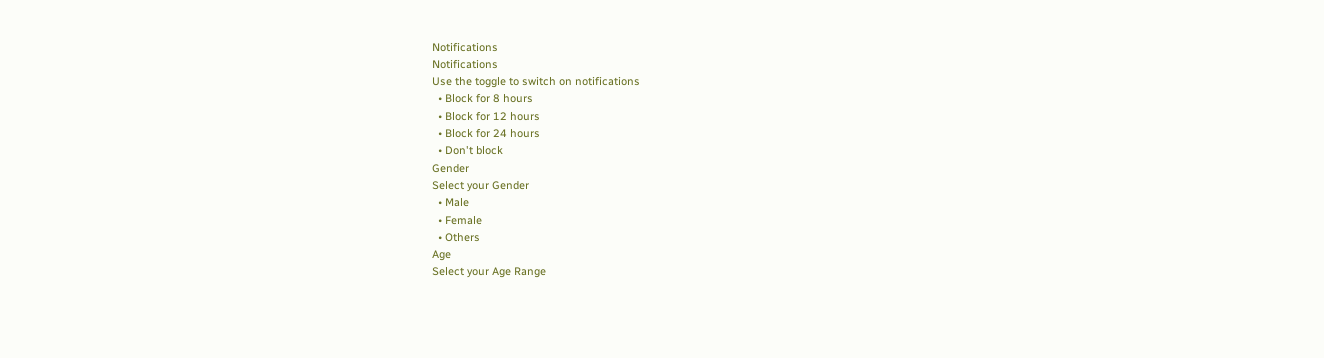Notifications
Notifications
Use the toggle to switch on notifications
  • Block for 8 hours
  • Block for 12 hours
  • Block for 24 hours
  • Don't block
Gender
Select your Gender
  • Male
  • Female
  • Others
Age
Select your Age Range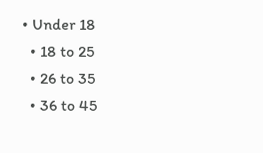• Under 18
  • 18 to 25
  • 26 to 35
  • 36 to 45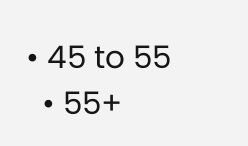• 45 to 55
  • 55+